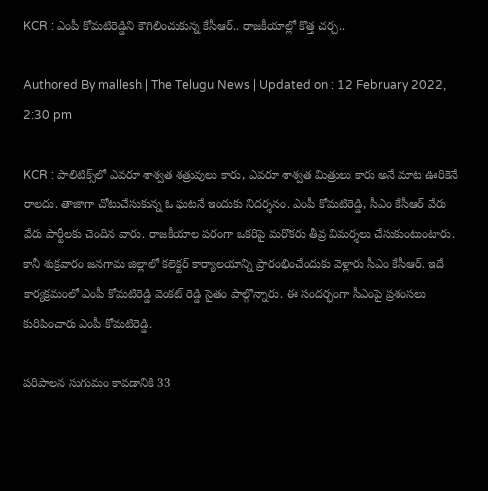KCR : ఎంపీ కోమటిరెడ్డిని కౌగిలించుకున్న కేసీఆర్.. రాజకీయాల్లో కొత్త చర్చ..

Authored By mallesh | The Telugu News | Updated on : 12 February 2022, 2:30 pm

KCR : పాలిటిక్స్‌లో ఎవరూ శాశ్వత శత్రువులు కారు, ఎవరూ శాశ్వత మిత్రులు కారు అనే మాట ఊరికెనే రాలదు. తాజాగా చోటుచేసుకున్న ఓ ఘటనే ఇందుకు నిదర్శనం. ఎంపీ కోమటిరెడ్డి, సీఎం కేసీఆర్ వేరు వేరు పార్టీలకు చెందిన వారు. రాజకీయాల పరంగా ఒకరిపై మరొకరు తీవ్ర విమర్శలు చేసుకుంటుంటారు. కానీ శుక్రవారం జనగామ జిల్లాలో కలెక్టర్ కార్యాలయాన్ని ప్రారంభించేందుకు వెళ్లారు సీఎం కేసీఆర్. ఇదే కార్యక్రమంలో ఎంపీ కోమటిరెడ్డి వెంకట్ రెడ్డి సైతం పాల్గొన్నారు. ఈ సందర్భంగా సీఎంపై ప్రశంసలు కురిపించారు ఎంపీ కోమటిరెడ్డి.

పరిపాలన సుగుమం కావడానికి 33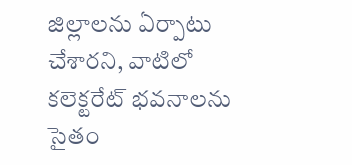జిల్లాలను ఏర్పాటు చేశారని, వాటిలో కలెక్టరేట్ భవనాలను సైతం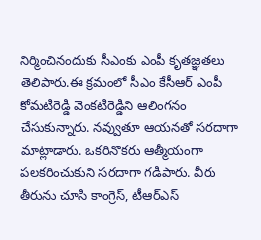నిర్మించినందుకు సీఎంకు ఎంపీ కృతజ్ఞతలు తెలిపారు.ఈ క్రమంలో సీఎం కేసీఆర్ ఎంపీ కోమటిరెడ్డి వెంకటిరెడ్డిని ఆలింగనం చేసుకున్నారు. నవ్వుతూ ఆయనతో సరదాగా మాట్లాడారు. ఒకరినొకరు ఆత్మీయంగా పలకరించుకుని సరదాగా గడిపారు. వీరు తీరును చూసి కాంగ్రెస్, టీఆర్ఎస్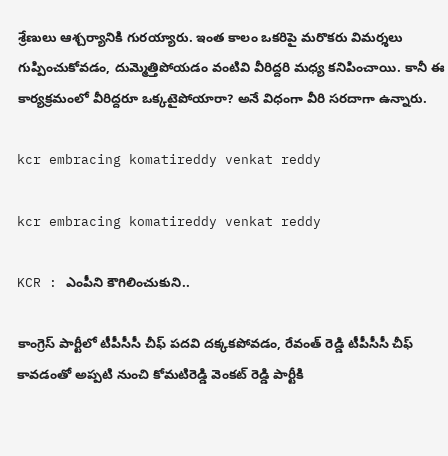శ్రేణులు ఆశ్చర్యానికి గురయ్యారు. ఇంత కాలం ఒకరిపై మరొకరు విమర్శలు గుప్పించుకోవడం, దుమ్మెత్తిపోయడం వంటివి వీరిద్దరి మధ్య కనిపించాయి. కానీ ఈ కార్యక్రమంలో వీరిద్దరూ ఒక్కటైపోయారా? అనే విధంగా వీరి సరదాగా ఉన్నారు.

kcr embracing komatireddy venkat reddy

kcr embracing komatireddy venkat reddy

KCR : ఎంపీని కౌగిలించుకుని..

కాంగ్రెస్ పార్టీలో టీపీసీసీ చీఫ్ పదవి దక్కకపోవడం, రేవంత్ రెడ్డి టీపీసీసీ చీఫ్ కావడంతో అప్పటి నుంచి కోమటిరెడ్డి వెంకట్ రెడ్డి పార్టీకి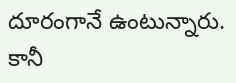దూరంగానే ఉంటున్నారు. కానీ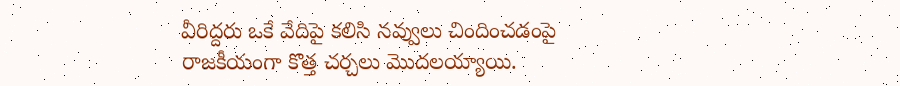వీరిద్దరు ఒకే వేదిపై కలిసి నవ్వులు చిందించడంపై రాజకీయంగా కొత్త చర్చలు మొదలయ్యాయి.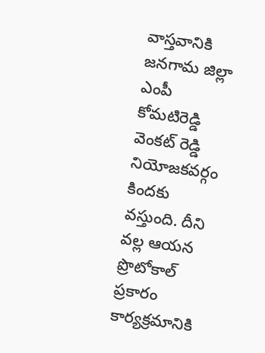వాస్తవానికి జనగామ జిల్లా ఎంపీ కోమటిరెడ్డి వెంకట్ రెడ్డి నియోజకవర్గం కిందకు వస్తుంది. దీని వల్ల ఆయన ప్రొటోకాల్ ప్రకారం కార్యక్రమానికి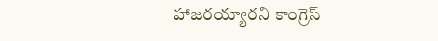హాజరయ్యారని కాంగ్రెస్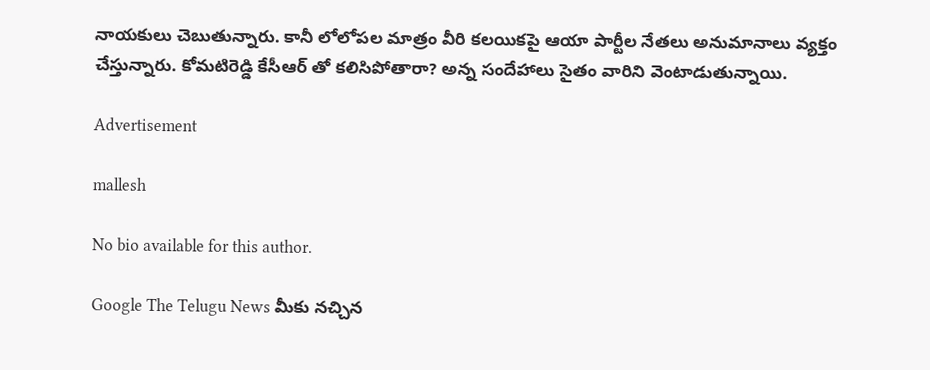నాయకులు చెబుతున్నారు. కానీ లోలోపల మాత్రం వీరి కలయికపై ఆయా పార్టీల నేతలు అనుమానాలు వ్యక్తం చేస్తున్నారు. కోమటిరెడ్డి కేసీఆర్ తో కలిసిపోతారా? అన్న సందేహాలు సైతం వారిని వెంటాడుతున్నాయి.

Advertisement

mallesh

No bio available for this author.

Google The Telugu News మీకు నచ్చిన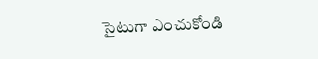సైటుగా ఎంచుకోండి